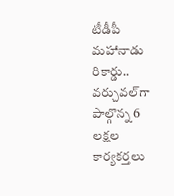టీడీపీ మహానాడు రికార్డు.. వర్చువల్‌గా పాల్గొన్న 6 లక్షల కార్యకర్తలు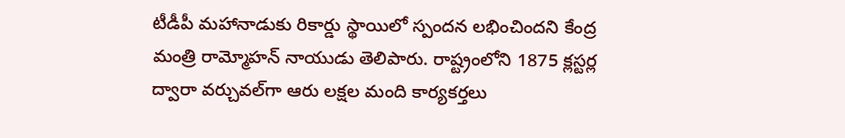టీడీపీ మహానాడుకు రికార్డు స్థాయిలో స్పందన లభించిందని కేంద్ర మంత్రి రామ్మోహన్ నాయుడు తెలిపారు. రాష్ట్రంలోని 1875 క్లస్టర్ల ద్వారా వర్చువల్‌గా ఆరు లక్షల మంది కార్యకర్తలు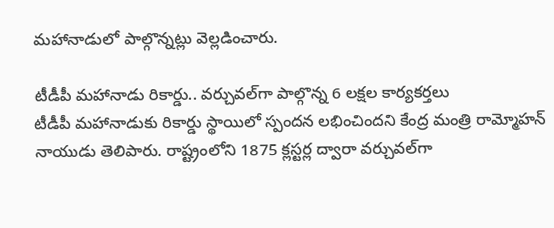మహానాడులో పాల్గొన్నట్లు వెల్లడించారు.

టీడీపీ మహానాడు రికార్డు.. వర్చువల్‌గా పాల్గొన్న 6 లక్షల కార్యకర్తలు
టీడీపీ మహానాడుకు రికార్డు స్థాయిలో స్పందన లభించిందని కేంద్ర మంత్రి రామ్మోహన్ నాయుడు తెలిపారు. రాష్ట్రంలోని 1875 క్లస్టర్ల ద్వారా వర్చువల్‌గా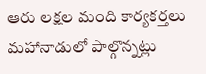ఆరు లక్షల మంది కార్యకర్తలు మహానాడులో పాల్గొన్నట్లు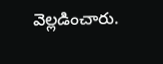వెల్లడించారు.